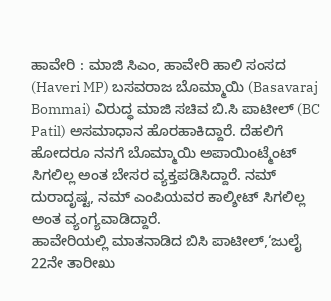ಹಾವೇರಿ : ಮಾಜಿ ಸಿಎಂ, ಹಾವೇರಿ ಹಾಲಿ ಸಂಸದ (Haveri MP) ಬಸವರಾಜ ಬೊಮ್ಮಾಯಿ (Basavaraj Bommai) ವಿರುದ್ಧ ಮಾಜಿ ಸಚಿವ ಬಿ.ಸಿ ಪಾಟೀಲ್ (BC Patil) ಅಸಮಾಧಾನ ಹೊರಹಾಕಿದ್ದಾರೆ. ದೆಹಲಿಗೆ ಹೋದರೂ ನನಗೆ ಬೊಮ್ಮಾಯಿ ಅಪಾಯಿಂಟ್ಮೆಂಟ್ ಸಿಗಲಿಲ್ಲ ಅಂತ ಬೇಸರ ವ್ಯಕ್ತಪಡಿಸಿದ್ದಾರೆ. ನಮ್ ದುರಾದೃಷ್ಟ, ನಮ್ ಎಂಪಿಯವರ ಕಾಲ್ಶೀಟ್ ಸಿಗಲಿಲ್ಲ ಅಂತ ವ್ಯಂಗ್ಯವಾಡಿದ್ದಾರೆ.
ಹಾವೇರಿಯಲ್ಲಿ ಮಾತನಾಡಿದ ಬಿಸಿ ಪಾಟೀಲ್,‘ಜುಲೈ 22ನೇ ತಾರೀಖು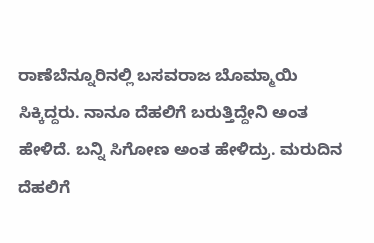ರಾಣೆಬೆನ್ನೂರಿನಲ್ಲಿ ಬಸವರಾಜ ಬೊಮ್ಮಾಯಿ ಸಿಕ್ಕಿದ್ದರು. ನಾನೂ ದೆಹಲಿಗೆ ಬರುತ್ತಿದ್ದೇನಿ ಅಂತ ಹೇಳಿದೆ. ಬನ್ನಿ ಸಿಗೋಣ ಅಂತ ಹೇಳಿದ್ರು. ಮರುದಿನ ದೆಹಲಿಗೆ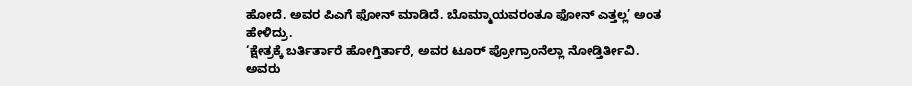ಹೋದೆ. ಅವರ ಪಿಎಗೆ ಫೋನ್ ಮಾಡಿದೆ. ಬೊಮ್ಮಾಯವರಂತೂ ಫೋನ್ ಎತ್ತಲ್ಲ’ ಅಂತ ಹೇಳಿದ್ರು.
‘ಕ್ಷೇತ್ರಕ್ಕೆ ಬರ್ತಿರ್ತಾರೆ ಹೋಗ್ತಿರ್ತಾರೆ, ಅವರ ಟೂರ್ ಪ್ರೋಗ್ರಾಂನೆಲ್ಲಾ ನೋಡ್ತಿರ್ತೀವಿ. ಅವರು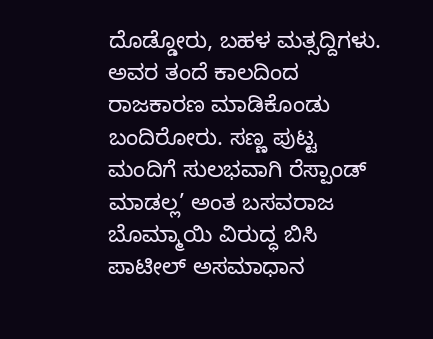ದೊಡ್ಡೋರು, ಬಹಳ ಮತ್ಸದ್ದಿಗಳು. ಅವರ ತಂದೆ ಕಾಲದಿಂದ ರಾಜಕಾರಣ ಮಾಡಿಕೊಂಡು ಬಂದಿರೋರು. ಸಣ್ಣ ಪುಟ್ಟ ಮಂದಿಗೆ ಸುಲಭವಾಗಿ ರೆಸ್ಪಾಂಡ್ ಮಾಡಲ್ಲ’ ಅಂತ ಬಸವರಾಜ ಬೊಮ್ಮಾಯಿ ವಿರುದ್ಧ ಬಿಸಿ ಪಾಟೀಲ್ ಅಸಮಾಧಾನ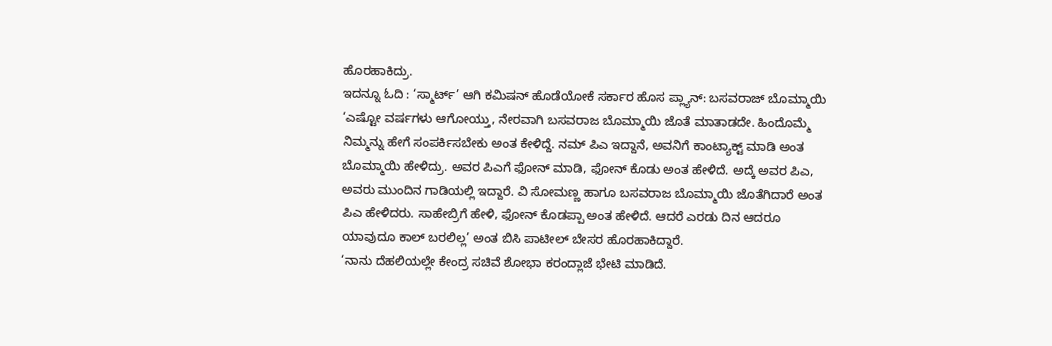ಹೊರಹಾಕಿದ್ರು.
ಇದನ್ನೂ ಓದಿ : ‘ಸ್ಮಾರ್ಟ್’ ಆಗಿ ಕಮಿಷನ್ ಹೊಡೆಯೋಕೆ ಸರ್ಕಾರ ಹೊಸ ಪ್ಲ್ಯಾನ್: ಬಸವರಾಜ್ ಬೊಮ್ಮಾಯಿ
‘ಎಷ್ಟೋ ವರ್ಷಗಳು ಆಗೋಯ್ತು, ನೇರವಾಗಿ ಬಸವರಾಜ ಬೊಮ್ಮಾಯಿ ಜೊತೆ ಮಾತಾಡದೇ. ಹಿಂದೊಮ್ಮೆ ನಿಮ್ಮನ್ನು ಹೇಗೆ ಸಂಪರ್ಕಿಸಬೇಕು ಅಂತ ಕೇಳಿದ್ದೆ. ನಮ್ ಪಿಎ ಇದ್ದಾನೆ, ಅವನಿಗೆ ಕಾಂಟ್ಯಾಕ್ಟ್ ಮಾಡಿ ಅಂತ ಬೊಮ್ಮಾಯಿ ಹೇಳಿದ್ರು. ಅವರ ಪಿಎಗೆ ಫೋನ್ ಮಾಡಿ, ಫೋನ್ ಕೊಡು ಅಂತ ಹೇಳಿದೆ. ಅದ್ಕೆ ಅವರ ಪಿಎ, ಅವರು ಮುಂದಿನ ಗಾಡಿಯಲ್ಲಿ ಇದ್ದಾರೆ. ವಿ ಸೋಮಣ್ಣ ಹಾಗೂ ಬಸವರಾಜ ಬೊಮ್ಮಾಯಿ ಜೊತೆಗಿದಾರೆ ಅಂತ ಪಿಎ ಹೇಳಿದರು. ಸಾಹೇಬ್ರಿಗೆ ಹೇಳಿ, ಫೋನ್ ಕೊಡಪ್ಪಾ ಅಂತ ಹೇಳಿದೆ. ಆದರೆ ಎರಡು ದಿನ ಆದರೂ ಯಾವುದೂ ಕಾಲ್ ಬರಲಿಲ್ಲ’ ಅಂತ ಬಿಸಿ ಪಾಟೀಲ್ ಬೇಸರ ಹೊರಹಾಕಿದ್ದಾರೆ.
‘ನಾನು ದೆಹಲಿಯಲ್ಲೇ ಕೇಂದ್ರ ಸಚಿವೆ ಶೋಭಾ ಕರಂದ್ಲಾಜೆ ಭೇಟಿ ಮಾಡಿದೆ.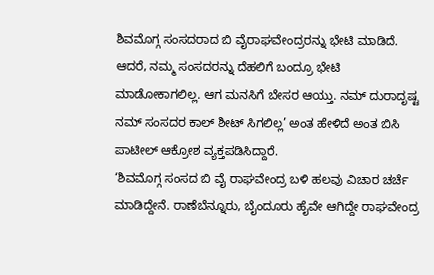ಶಿವಮೊಗ್ಗ ಸಂಸದರಾದ ಬಿ ವೈರಾಘವೇಂದ್ರರನ್ನು ಭೇಟಿ ಮಾಡಿದೆ. ಆದರೆ, ನಮ್ಮ ಸಂಸದರನ್ನು ದೆಹಲಿಗೆ ಬಂದ್ರೂ ಭೇಟಿ ಮಾಡೋಕಾಗಲಿಲ್ಲ. ಆಗ ಮನಸಿಗೆ ಬೇಸರ ಆಯ್ತು. ನಮ್ ದುರಾದೃಷ್ಟ ನಮ್ ಸಂಸದರ ಕಾಲ್ ಶೀಟ್ ಸಿಗಲಿಲ್ಲ’ ಅಂತ ಹೇಳಿದೆ ಅಂತ ಬಿಸಿ ಪಾಟೀಲ್ ಆಕ್ರೋಶ ವ್ಯಕ್ತಪಡಿಸಿದ್ದಾರೆ.
‘ಶಿವಮೊಗ್ಗ ಸಂಸದ ಬಿ ವೈ ರಾಘವೇಂದ್ರ ಬಳಿ ಹಲವು ವಿಚಾರ ಚರ್ಚೆ ಮಾಡಿದ್ದೇನೆ. ರಾಣೆಬೆನ್ನೂರು, ಬೈಂದೂರು ಹೈವೇ ಆಗಿದ್ದೇ ರಾಘವೇಂದ್ರ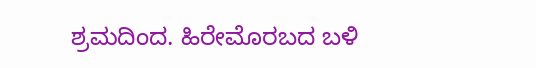ಶ್ರಮದಿಂದ. ಹಿರೇಮೊರಬದ ಬಳಿ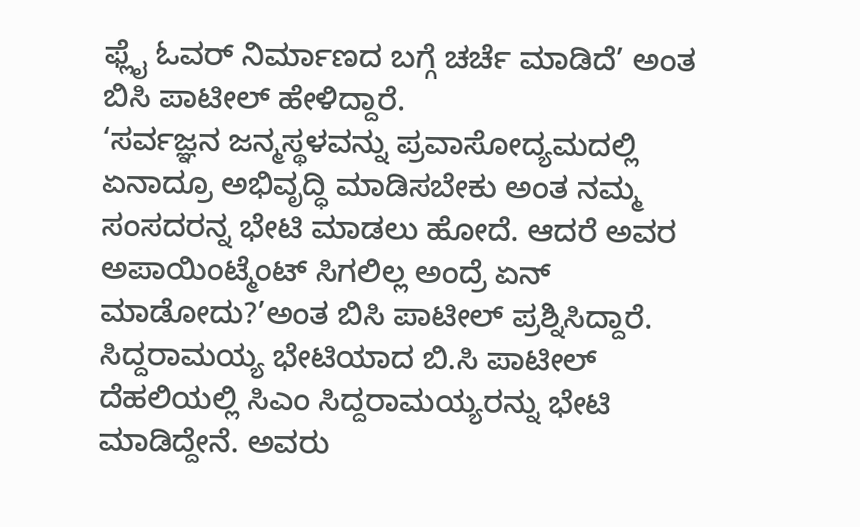ಫ್ಲೈ ಓವರ್ ನಿರ್ಮಾಣದ ಬಗ್ಗೆ ಚರ್ಚೆ ಮಾಡಿದೆ’ ಅಂತ ಬಿಸಿ ಪಾಟೀಲ್ ಹೇಳಿದ್ದಾರೆ.
‘ಸರ್ವಜ್ಞನ ಜನ್ಮಸ್ಥಳವನ್ನು ಪ್ರವಾಸೋದ್ಯಮದಲ್ಲಿ ಏನಾದ್ರೂ ಅಭಿವೃದ್ಧಿ ಮಾಡಿಸಬೇಕು ಅಂತ ನಮ್ಮ ಸಂಸದರನ್ನ ಭೇಟಿ ಮಾಡಲು ಹೋದೆ. ಆದರೆ ಅವರ ಅಪಾಯಿಂಟ್ಮೆಂಟ್ ಸಿಗಲಿಲ್ಲ ಅಂದ್ರೆ ಏನ್ ಮಾಡೋದು?’ಅಂತ ಬಿಸಿ ಪಾಟೀಲ್ ಪ್ರಶ್ನಿಸಿದ್ದಾರೆ.
ಸಿದ್ದರಾಮಯ್ಯ ಭೇಟಿಯಾದ ಬಿ.ಸಿ ಪಾಟೀಲ್
ದೆಹಲಿಯಲ್ಲಿ ಸಿಎಂ ಸಿದ್ದರಾಮಯ್ಯರನ್ನು ಭೇಟಿ ಮಾಡಿದ್ದೇನೆ. ಅವರು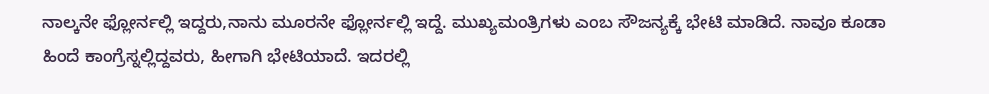ನಾಲ್ಕನೇ ಫ್ಲೋರ್ನಲ್ಲಿ ಇದ್ದರು,ನಾನು ಮೂರನೇ ಫ್ಲೋರ್ನಲ್ಲಿ ಇದ್ದೆ. ಮುಖ್ಯಮಂತ್ರಿಗಳು ಎಂಬ ಸೌಜನ್ಯಕ್ಕೆ ಭೇಟಿ ಮಾಡಿದೆ. ನಾವೂ ಕೂಡಾ ಹಿಂದೆ ಕಾಂಗ್ರೆಸ್ನಲ್ಲಿದ್ದವರು, ಹೀಗಾಗಿ ಭೇಟಿಯಾದೆ. ಇದರಲ್ಲಿ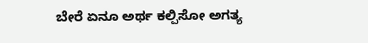ಬೇರೆ ಏನೂ ಅರ್ಥ ಕಲ್ಪಿಸೋ ಅಗತ್ಯ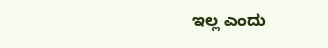ಇಲ್ಲ ಎಂದು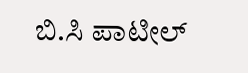ಬಿ.ಸಿ ಪಾಟೀಲ್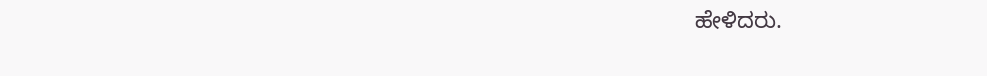ಹೇಳಿದರು.